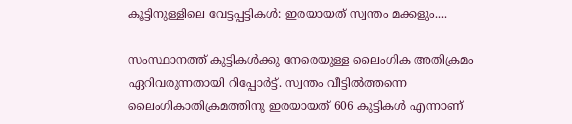കൂട്ടിനുള്ളിലെ വേട്ടപ്പട്ടികൾ: ഇരയായത് സ്വന്തം മക്കളും....

സംസ്ഥാനത്ത് കുട്ടികൾക്കു നേരെയുള്ള ലൈംഗിക അതിക്രമം ഏറിവരുന്നതായി റിപ്പോർട്ട്. സ്വന്തം വീട്ടിൽത്തന്നെ ലൈംഗികാതിക്രമത്തിനു ഇരയായത് 606 കുട്ടികൾ എന്നാണ്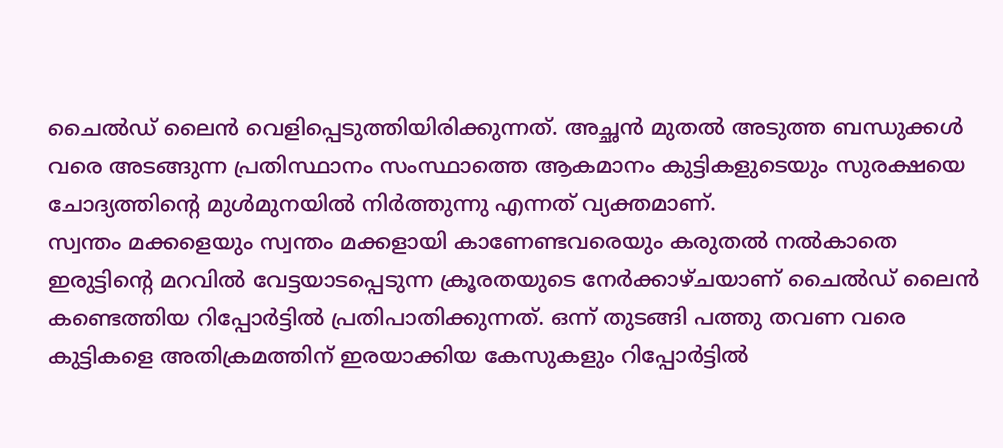ചൈൽഡ് ലൈൻ വെളിപ്പെടുത്തിയിരിക്കുന്നത്. അച്ഛൻ മുതൽ അടുത്ത ബന്ധുക്കൾ വരെ അടങ്ങുന്ന പ്രതിസ്ഥാനം സംസ്ഥാത്തെ ആകമാനം കുട്ടികളുടെയും സുരക്ഷയെ ചോദ്യത്തിന്റെ മുൾമുനയിൽ നിർത്തുന്നു എന്നത് വ്യക്തമാണ്.
സ്വന്തം മക്കളെയും സ്വന്തം മക്കളായി കാണേണ്ടവരെയും കരുതൽ നൽകാതെ ഇരുട്ടിന്റെ മറവിൽ വേട്ടയാടപ്പെടുന്ന ക്രൂരതയുടെ നേർക്കാഴ്ചയാണ് ചൈൽഡ് ലൈൻ കണ്ടെത്തിയ റിപ്പോർട്ടിൽ പ്രതിപാതിക്കുന്നത്. ഒന്ന് തുടങ്ങി പത്തു തവണ വരെ കുട്ടികളെ അതിക്രമത്തിന് ഇരയാക്കിയ കേസുകളും റിപ്പോർട്ടിൽ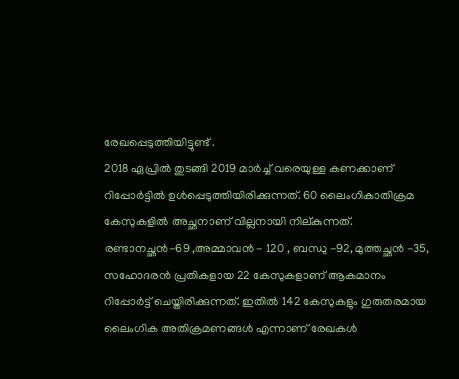രേഖപ്പെടുത്തിയിട്ടുണ്ട് .
2018 ഏപ്രിൽ തുടങ്ങി 2019 മാർച്ച് വരെയുള്ള കണക്കാണ് റിപ്പോർട്ടിൽ ഉൾപ്പെടുത്തിയിരിക്കുന്നത്. 60 ലൈംഗികാതിക്രമ കേസുകളിൽ അച്ഛനാണ് വില്ലനായി നില്കുന്നത്. രണ്ടാനച്ഛൻ-69 ,അമ്മാവൻ - 120 , ബന്ധു -92, മുത്തച്ഛൻ -35, സഹോദരൻ പ്രതികളായ 22 കേസുകളാണ് ആകമാനം റിപ്പോർട്ട് ചെയ്തിരിക്കുന്നത്. ഇതിൽ 142 കേസുകളും ഗുരുതരമായ ലൈംഗിക അതിക്രമണങ്ങൾ എന്നാണ് രേഖകൾ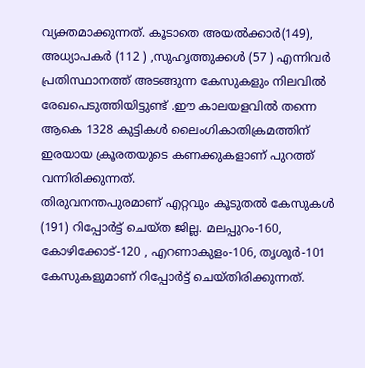വ്യക്തമാക്കുന്നത്. കൂടാതെ അയൽക്കാർ(149), അധ്യാപകർ (112 ) ,സുഹൃത്തുക്കൾ (57 ) എന്നിവർ പ്രതിസ്ഥാനത്ത് അടങ്ങുന്ന കേസുകളും നിലവിൽ രേഖപെടുത്തിയിട്ടുണ്ട് .ഈ കാലയളവിൽ തന്നെ ആകെ 1328 കുട്ടികൾ ലൈംഗികാതിക്രമത്തിന് ഇരയായ ക്രൂരതയുടെ കണക്കുകളാണ് പുറത്ത് വന്നിരിക്കുന്നത്.
തിരുവനന്തപുരമാണ് എറ്റവും കൂടുതൽ കേസുകൾ (191) റിപ്പോർട്ട് ചെയ്ത ജില്ല. മലപ്പുറം-160, കോഴിക്കോട്-120 , എറണാകുളം-106, തൃശൂർ-101 കേസുകളുമാണ് റിപ്പോർട്ട് ചെയ്തിരിക്കുന്നത്.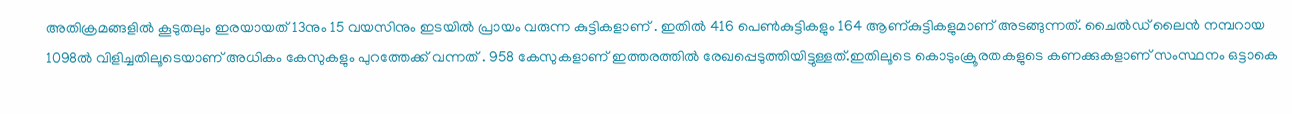അതിക്രമങ്ങളിൽ കൂടുതലും ഇരയായത് 13നും 15 വയസിനും ഇടയിൽ പ്രായം വരുന്ന കുട്ടികളാണ് . ഇതിൽ 416 പെൺകുട്ടികളും 164 ആണ്കുട്ടികളുമാണ് അടങ്ങുന്നത്. ചൈൽഡ് ലൈൻ നമ്പറായ 1098ൽ വിളിച്ചതിലൂടെയാണ് അധികം കേസുകളും പുറത്തേക്ക് വന്നത് . 958 കേസുകളാണ് ഇത്തരത്തിൽ രേഖപ്പെടുത്തിയിട്ടുള്ളത്.ഇതിലൂടെ കൊടുംക്രൂരതകളുടെ കണക്കുകളാണ് സംസ്ഥനം ഒട്ടാകെ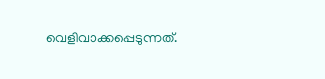വെളിവാക്കപ്പെടുന്നത്.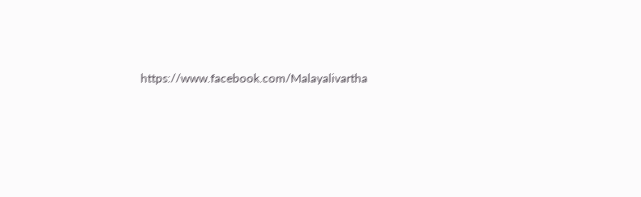https://www.facebook.com/Malayalivartha